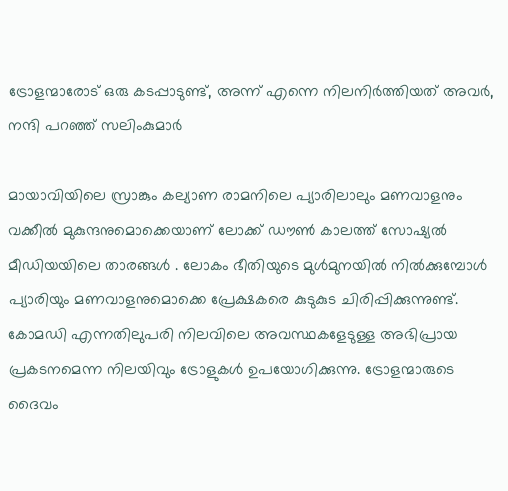ട്രോളന്മാരോട് ഒരു കടപ്പാടുണ്ട്, അന്ന് എന്നെ നിലനിർത്തിയത് അവർ, നന്ദി പറഞ്ഞ് സലിംകുമാർ

മായാവിയിലെ സ്രാങ്കും കല്യാണ രാമനിലെ പ്യാരിലാലും മണവാളനും വക്കീൽ മുകുന്ദനുമൊക്കെയാണ് ലോക്ക് ഡൗൺ കാലത്ത് സോഷ്യൽ മീഡിയയിലെ താരങ്ങൾ . ലോകം ഭീതിയുടെ മുൾമുനയിൽ നിൽക്കുമ്പോൾ പ്യാരിയും മണവാളനുമൊക്കെ പ്രേക്ഷകരെ കുടുകുട ചിരിപ്പിക്കുന്നുണ്ട്. കോമഡി എന്നതിലുപരി നിലവിലെ അവസ്ഥകളേടുള്ള അഭിപ്രായ പ്രകടനമെന്ന നിലയിവും ട്രോളുകൾ ഉപയോഗിക്കുന്നു. ട്രോളന്മാരുടെ ദൈവം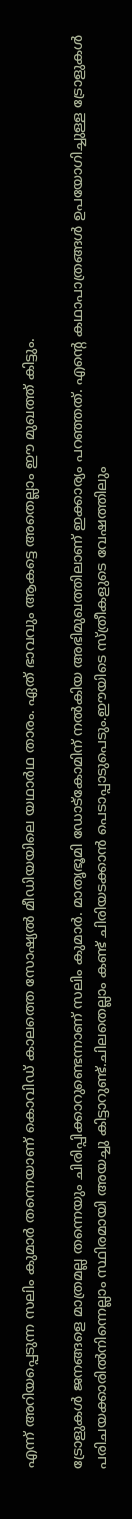എന്ന് അറിയപ്പെടുന്ന സലിം കുമാർ തന്നെയാണ് കൊവിഡ് കാലത്തെ സോഷ്യൽ മീഡിയയിലെ യഥാർഥ താരം. ഏത് ഭാവവും ആകട്ടെ അതെല്ലാം ഈ മുഖത്ത് കിട്ടും.

ട്രോളുകൾ ജനങ്ങളെ മാത്രമല്ല തന്നെയും ചിരിപ്പിക്കാറുണ്ടെന്നാണ് സലിം കുമാർ. മാതൃഭൂമി ഡോട്കോമിന് നൽകിയ അഭിമുഖത്തിലാണ് ഇക്കാര്യം പറഞ്ഞത്. എന്റെ കഥാപാത്രങ്ങൾ ഉപയോഗിച്ചുള്ള ട്രോളുകൾ പരിചയക്കാരിൽനിന്നെല്ലാം സ്ഥിരമായി അയച്ചു കിട്ടാറുണ്ട്.ചിലതെല്ലാം കണ്ട് ചിരിയടക്കാൻ പെടാപ്പാടുപെടും.ഈയിടെ സ്ത്രീകളുടെ വേഷത്തിലും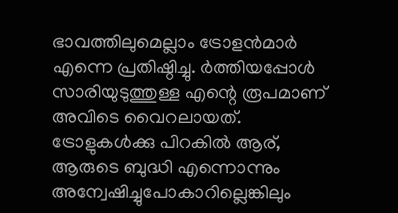ഭാവത്തിലുമെല്ലാം ട്രോളൻമാർ എന്നെ പ്രതിഷ്ഠിച്ചു. ർത്തിയപ്പോൾ സാരിയുടുത്തുള്ള എന്റെ രൂപമാണ് അവിടെ വൈറലായത്. ട്രോളുകൾക്കു പിറകിൽ ആര്, ആരുടെ ബുദ്ധി എന്നൊന്നും അന്വേഷിച്ചുപോകാറില്ലെങ്കിലും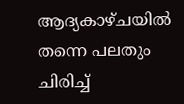ആദ്യകാഴ്ചയിൽ തന്നെ പലതും ചിരിച്ച്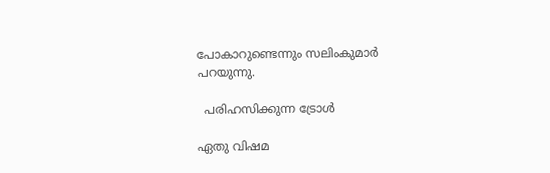പോകാറുണ്ടെന്നും സലിംകുമാർ പറയുന്നു.

  പരിഹസിക്കുന്ന ട്രോൾ

ഏതു വിഷമ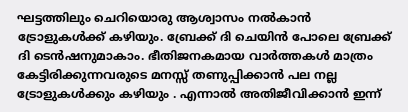ഘട്ടത്തിലും ചെറിയൊരു ആശ്വാസം നൽകാൻ ട്രോളുകൾക്ക് കഴിയും. ബ്രേക്ക് ദി ചെയിൻ പോലെ ബ്രേക്ക് ദി ടെൻഷനുമാകാം. ഭീതിജനകമായ വാർത്തകൾ മാത്രം കേട്ടിരിക്കുന്നവരുടെ മനസ്സ് തണുപ്പിക്കാൻ പല നല്ല ട്രോളുകൾക്കും കഴിയും . എന്നാൽ അതിജീവിക്കാൻ ഇന്ന്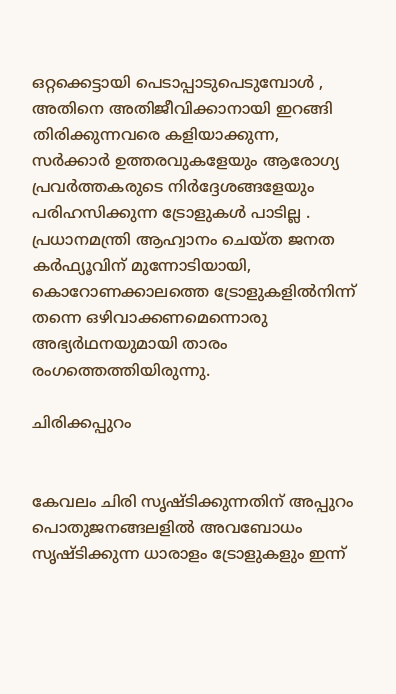ഒറ്റക്കെട്ടായി പെടാപ്പാടുപെടുമ്പോൾ , അതിനെ അതിജീവിക്കാനായി ഇറങ്ങി തിരിക്കുന്നവരെ കളിയാക്കുന്ന, സർക്കാർ ഉത്തരവുകളേയും ആരോഗ്യ പ്രവർത്തകരുടെ നിർദ്ദേശങ്ങളേയും പരിഹസിക്കുന്ന ട്രോളുകൾ പാടില്ല . പ്രധാനമന്ത്രി ആഹ്വാനം ചെയ്ത ജനത കർഫ്യൂവിന് മുന്നോടിയായി, കൊറോണക്കാലത്തെ ട്രോളുകളിൽനിന്ന് തന്നെ ഒഴിവാക്കണമെന്നൊരു അഭ്യർഥനയുമായി താരം രംഗത്തെത്തിയിരുന്നു.

ചിരിക്കപ്പുറം


കേവലം ചിരി സൃഷ്ടിക്കുന്നതിന് അപ്പുറം പൊതുജനങ്ങലളിൽ അവബോധം സൃഷ്ടിക്കുന്ന ധാരാളം ട്രോളുകളും ഇന്ന്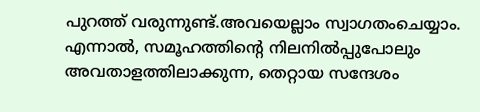പുറത്ത് വരുന്നുണ്ട്.അവയെല്ലാം സ്വാഗതംചെയ്യാം. എന്നാൽ, സമൂഹത്തിന്റെ നിലനിൽപ്പുപോലും അവതാളത്തിലാക്കുന്ന, തെറ്റായ സന്ദേശം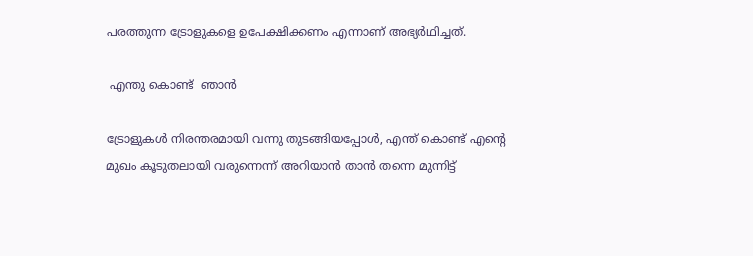പരത്തുന്ന ട്രോളുകളെ ഉപേക്ഷിക്കണം എന്നാണ് അഭ്യർഥിച്ചത്.

 എന്തു കൊണ്ട്  ഞാൻ

ട്രോളുകൾ നിരന്തരമായി വന്നു തുടങ്ങിയപ്പോൾ, എന്ത് കൊണ്ട് എന്റെ മുഖം കൂടുതലായി വരുന്നെന്ന് അറിയാൻ താൻ തന്നെ മുന്നിട്ട്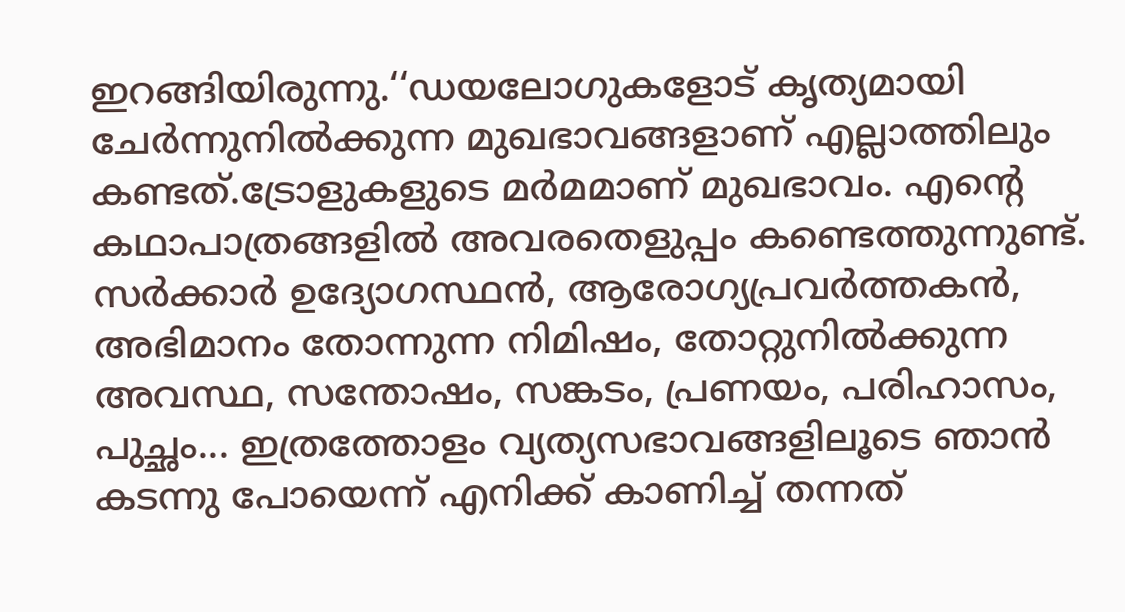ഇറങ്ങിയിരുന്നു.‘‘ഡയലോഗുകളോട് കൃത്യമായി ചേർന്നുനിൽക്കുന്ന മുഖഭാവങ്ങളാണ് എല്ലാത്തിലും കണ്ടത്.ട്രോളുകളുടെ മർമമാണ് മുഖഭാവം. എന്റെ കഥാപാത്രങ്ങളിൽ അവരതെളുപ്പം കണ്ടെത്തുന്നുണ്ട്. സർക്കാർ ഉദ്യോഗസ്ഥൻ, ആരോഗ്യപ്രവർത്തകൻ, അഭിമാനം തോന്നുന്ന നിമിഷം, തോറ്റുനിൽക്കുന്ന അവസ്ഥ, സന്തോഷം, സങ്കടം, പ്രണയം, പരിഹാസം, പുച്ഛം... ഇത്രത്തോളം വ്യത്യസഭാവങ്ങളിലൂടെ ഞാൻ കടന്നു പോയെന്ന് എനിക്ക് കാണിച്ച് തന്നത്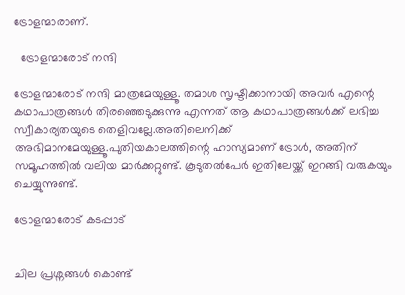ട്രോളന്മാരാണ്.

  ട്രോളന്മാരോട് നന്ദി

ട്രോളന്മാരോട് നന്ദി മാത്രമേയുള്ളൂ. തമാശ സൃഷ്ടിക്കാനായി അവർ എന്റെ കഥാപാത്രങ്ങൾ തിരഞ്ഞെടുക്കുന്നു എന്നത് ആ കഥാപാത്രങ്ങൾക്ക് ലഭിച്ച സ്വീകാര്യതയുടെ തെളിവല്ലേ.അതിലെനിക്ക് അഭിമാനമേയുള്ളൂ.പുതിയകാലത്തിന്റെ ഹാസ്യമാണ് ട്രോൾ, അതിന് സമൂഹത്തിൽ വലിയ മാർക്കറ്റുണ്ട്. കൂടുതൽപേർ ഇതിലേയ്ക്ക് ഇറങ്ങി വരുകയും ചെയ്യുന്നുണ്ട്.

ട്രോളന്മാരോട് കടപ്പാട്


ചില പ്രശ്നങ്ങൾ കൊണ്ട്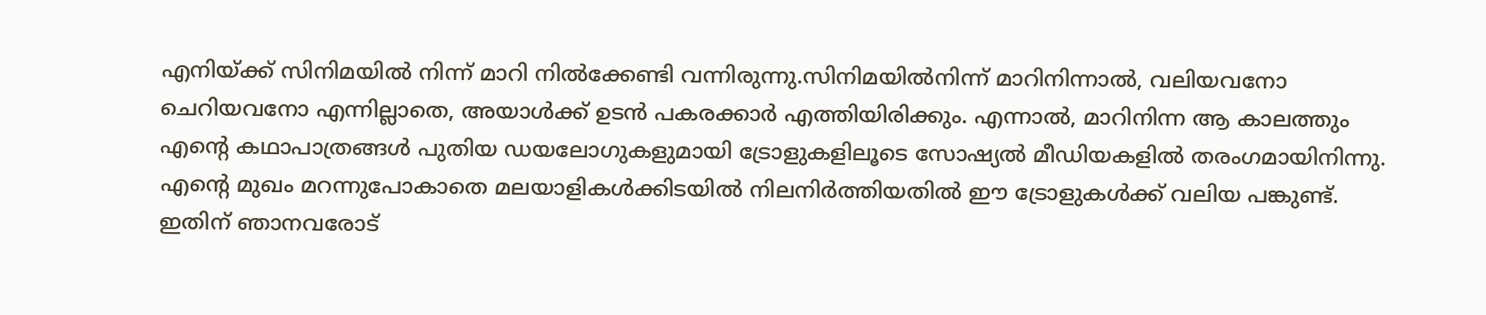എനിയ്ക്ക് സിനിമയിൽ നിന്ന് മാറി നിൽക്കേണ്ടി വന്നിരുന്നു.സിനിമയിൽനിന്ന് മാറിനിന്നാൽ, വലിയവനോ ചെറിയവനോ എന്നില്ലാതെ, അയാൾക്ക് ഉടൻ പകരക്കാർ എത്തിയിരിക്കും. എന്നാൽ, മാറിനിന്ന ആ കാലത്തും എന്റെ കഥാപാത്രങ്ങൾ പുതിയ ഡയലോഗുകളുമായി ട്രോളുകളിലൂടെ സോഷ്യൽ മീഡിയകളിൽ തരംഗമായിനിന്നു. എന്റെ മുഖം മറന്നുപോകാതെ മലയാളികൾക്കിടയിൽ നിലനിർത്തിയതിൽ ഈ ട്രോളുകൾക്ക് വലിയ പങ്കുണ്ട്. ഇതിന് ഞാനവരോട്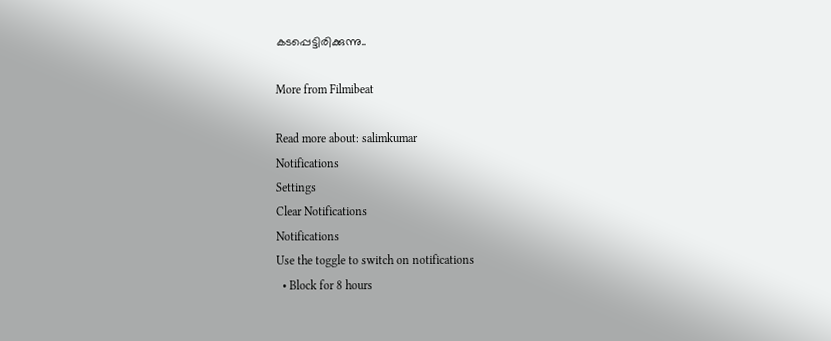കടപ്പെട്ടിരിക്കുന്നു..

More from Filmibeat

Read more about: salimkumar
Notifications
Settings
Clear Notifications
Notifications
Use the toggle to switch on notifications
  • Block for 8 hours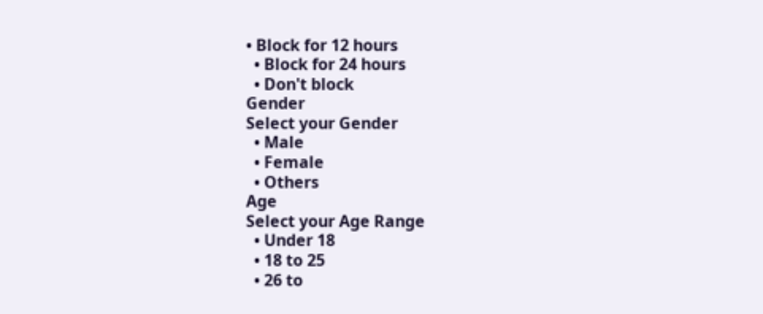• Block for 12 hours
  • Block for 24 hours
  • Don't block
Gender
Select your Gender
  • Male
  • Female
  • Others
Age
Select your Age Range
  • Under 18
  • 18 to 25
  • 26 to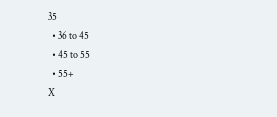35
  • 36 to 45
  • 45 to 55
  • 55+
X